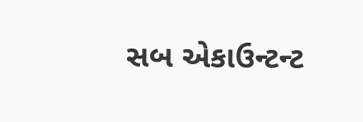સબ એકાઉન્ટન્ટ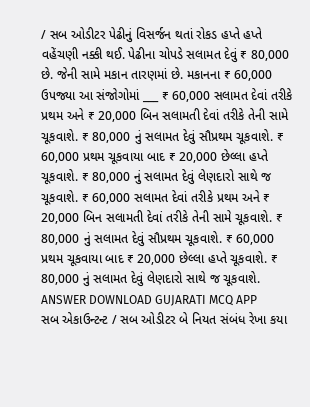/ સબ ઓડીટર પેઢીનું વિસર્જન થતાં રોકડ હપ્તે હપ્તે વહેંચણી નક્કી થઈ. પેઢીના ચોપડે સલામત દેવું ₹ 80,000 છે. જેની સામે મકાન તારણમાં છે. મકાનના ₹ 60,000 ઉપજ્યા આ સંજોગોમાં ___ ₹ 60,000 સલામત દેવાં તરીકે પ્રથમ અને ₹ 20,000 બિન સલામતી દેવાં તરીકે તેની સામે ચૂકવાશે. ₹ 80,000 નું સલામત દેવું સૌપ્રથમ ચૂકવાશે. ₹ 60,000 પ્રથમ ચૂકવાયા બાદ ₹ 20,000 છેલ્લા હપ્તે ચૂકવાશે. ₹ 80,000 નું સલામત દેવું લેણદારો સાથે જ ચૂકવાશે. ₹ 60,000 સલામત દેવાં તરીકે પ્રથમ અને ₹ 20,000 બિન સલામતી દેવાં તરીકે તેની સામે ચૂકવાશે. ₹ 80,000 નું સલામત દેવું સૌપ્રથમ ચૂકવાશે. ₹ 60,000 પ્રથમ ચૂકવાયા બાદ ₹ 20,000 છેલ્લા હપ્તે ચૂકવાશે. ₹ 80,000 નું સલામત દેવું લેણદારો સાથે જ ચૂકવાશે. ANSWER DOWNLOAD GUJARATI MCQ APP
સબ એકાઉન્ટન્ટ / સબ ઓડીટર બે નિયત સંબંધ રેખા કયા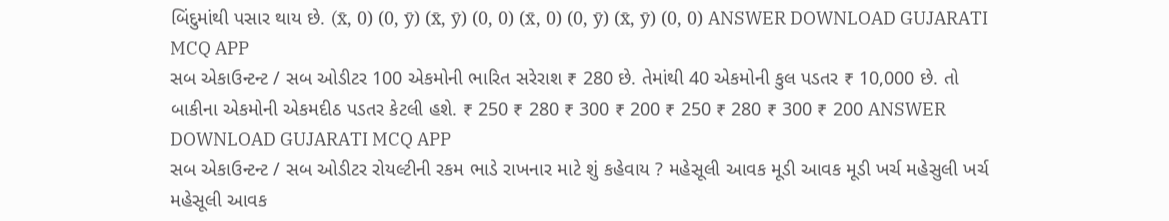બિંદુમાંથી પસાર થાય છે. (x̄, 0) (0, ȳ) (x̄, ȳ) (0, 0) (x̄, 0) (0, ȳ) (x̄, ȳ) (0, 0) ANSWER DOWNLOAD GUJARATI MCQ APP
સબ એકાઉન્ટન્ટ / સબ ઓડીટર 100 એકમોની ભારિત સરેરાશ ₹ 280 છે. તેમાંથી 40 એકમોની કુલ પડતર ₹ 10,000 છે. તો બાકીના એકમોની એકમદીઠ પડતર કેટલી હશે. ₹ 250 ₹ 280 ₹ 300 ₹ 200 ₹ 250 ₹ 280 ₹ 300 ₹ 200 ANSWER DOWNLOAD GUJARATI MCQ APP
સબ એકાઉન્ટન્ટ / સબ ઓડીટર રોયલ્ટીની રકમ ભાડે રાખનાર માટે શું કહેવાય ? મહેસૂલી આવક મૂડી આવક મૂડી ખર્ચ મહેસુલી ખર્ચ મહેસૂલી આવક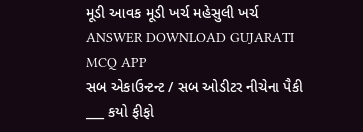મૂડી આવક મૂડી ખર્ચ મહેસુલી ખર્ચ ANSWER DOWNLOAD GUJARATI MCQ APP
સબ એકાઉન્ટન્ટ / સબ ઓડીટર નીચેના પૈકી ___ કયો ફીફો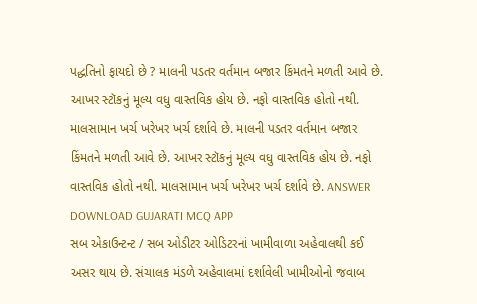પદ્ધતિનો ફાયદો છે ? માલની પડતર વર્તમાન બજાર કિંમતને મળતી આવે છે. આખર સ્ટૉકનું મૂલ્ય વધુ વાસ્તવિક હોય છે. નફો વાસ્તવિક હોતો નથી. માલસામાન ખર્ચ ખરેખર ખર્ચ દર્શાવે છે. માલની પડતર વર્તમાન બજાર કિંમતને મળતી આવે છે. આખર સ્ટૉકનું મૂલ્ય વધુ વાસ્તવિક હોય છે. નફો વાસ્તવિક હોતો નથી. માલસામાન ખર્ચ ખરેખર ખર્ચ દર્શાવે છે. ANSWER DOWNLOAD GUJARATI MCQ APP
સબ એકાઉન્ટન્ટ / સબ ઓડીટર ઓડિટરનાં ખામીવાળા અહેવાલથી કઈ અસર થાય છે. સંચાલક મંડળે અહેવાલમાં દર્શાવેલી ખામીઓનો જવાબ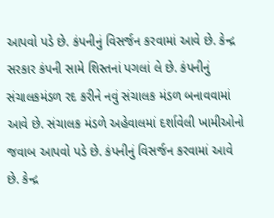આપવો પડે છે. કંપનીનું વિસર્જન કરવામાં આવે છે. કેન્દ્ર સરકાર કંપની સામે શિસ્તનાં પગલાં લે છે. કંપનીનું સંચાલકમંડળ રદ કરીને નવું સંચાલક મંડળ બનાવવામાં આવે છે. સંચાલક મંડળે અહેવાલમાં દર્શાવેલી ખામીઓનો જવાબ આપવો પડે છે. કંપનીનું વિસર્જન કરવામાં આવે છે. કેન્દ્ર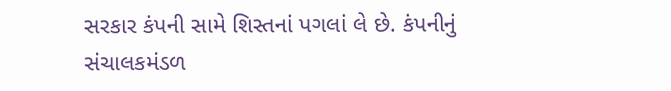સરકાર કંપની સામે શિસ્તનાં પગલાં લે છે. કંપનીનું સંચાલકમંડળ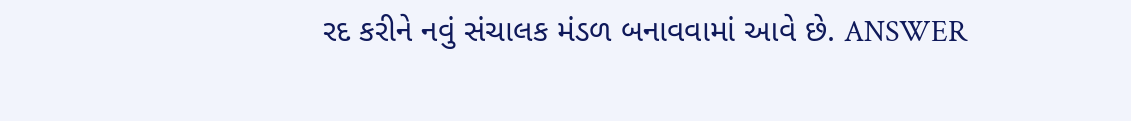રદ કરીને નવું સંચાલક મંડળ બનાવવામાં આવે છે. ANSWER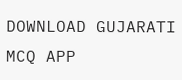DOWNLOAD GUJARATI MCQ APP